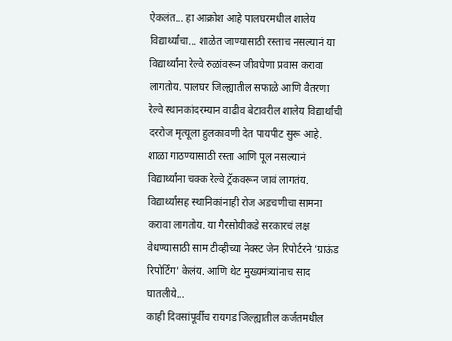ऐकलंत... हा आक्रोश आहे पालघरमधील शालेय विद्यार्थ्यांचा... शाळेत जाण्यासाठी रस्ताच नसल्यानं या विद्यार्थ्यांना रेल्वे रुळांवरून जीवघेणा प्रवास करावा लागतोय. पालघर जिल्ह्यातील सफाळे आणि वैतरणा रेल्वे स्थानकांदरम्यान वाढीव बेटावरील शालेय विद्यार्थांची दररोज मृत्यूला हुलकावणी देत पायपीट सुरू आहे. शाळा गाठण्यासाठी रस्ता आणि पूल नसल्यानं विद्यार्थ्यांना चक्क रेल्वे ट्रॅकवरून जावं लागतंय. विद्यार्थ्यांसह स्थानिकांनाही रोज अडचणीचा सामना करावा लागतोय. या गैरसोयीकडे सरकारचं लक्ष वेधण्यासाठी साम टीव्हीच्या नेक्स्ट जेन रिपोर्टरने 'ग्राऊंड रिपोर्टिंग' केलंय. आणि थेट मुख्यमंत्र्यांनाच साद घातलीये...
काही दिवसांपूर्वीच रायगड जिल्ह्यातील कर्जतमधील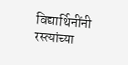विद्यार्थिनींनी रस्त्यांच्या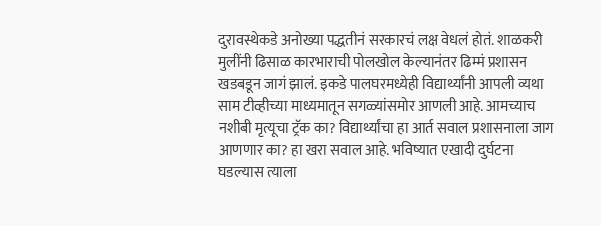दुरावस्थेकडे अनोख्या पद्धतीनं सरकारचं लक्ष वेधलं होतं. शाळकरी मुलींनी ढिसाळ कारभाराची पोलखोल केल्यानंतर ढिम्मं प्रशासन खडबडून जागं झालं. इकडे पालघरमध्येही विद्यार्थ्यांनी आपली व्यथा साम टीव्हीच्या माध्यमातून सगळ्यांसमोर आणली आहे. आमच्याच नशीबी मृत्यूचा ट्रॅक का? विद्यार्थ्यांचा हा आर्त सवाल प्रशासनाला जाग आणणार का? हा खरा सवाल आहे. भविष्यात एखादी दुर्घटना घडल्यास त्याला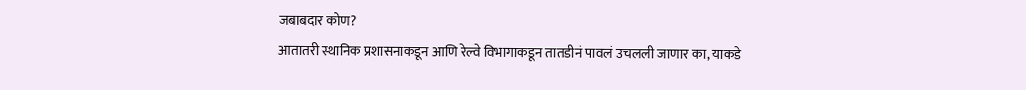जबाबदार कोण?
आतातरी स्थानिक प्रशासनाकडून आणि रेल्वे विभागाकडून तातडीनं पावलं उचलली जाणार का, याकडे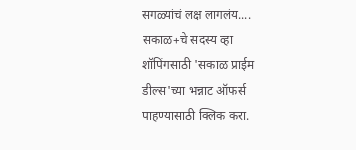सगळ्यांचं लक्ष लागलंय....
सकाळ+चे सदस्य व्हा
शॉपिंगसाठी 'सकाळ प्राईम डील्स'च्या भन्नाट ऑफर्स पाहण्यासाठी क्लिक करा.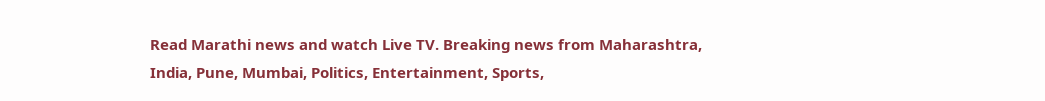Read Marathi news and watch Live TV. Breaking news from Maharashtra, India, Pune, Mumbai, Politics, Entertainment, Sports,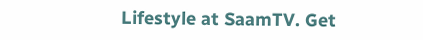Lifestyle at SaamTV. Get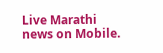Live Marathi news on Mobile.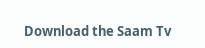Download the Saam Tv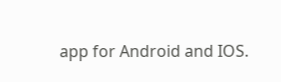app for Android and IOS.